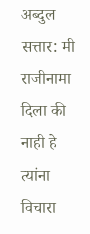अब्दुल सत्तार: मी राजीनामा दिला की नाही हे त्यांना विचारा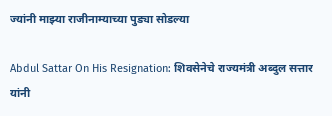ज्यांनी माझ्या राजीनाम्याच्या पुड्या सोडल्या

Abdul Sattar On His Resignation: शिवसेनेचे राज्यमंत्री अब्दुल सत्तार यांनी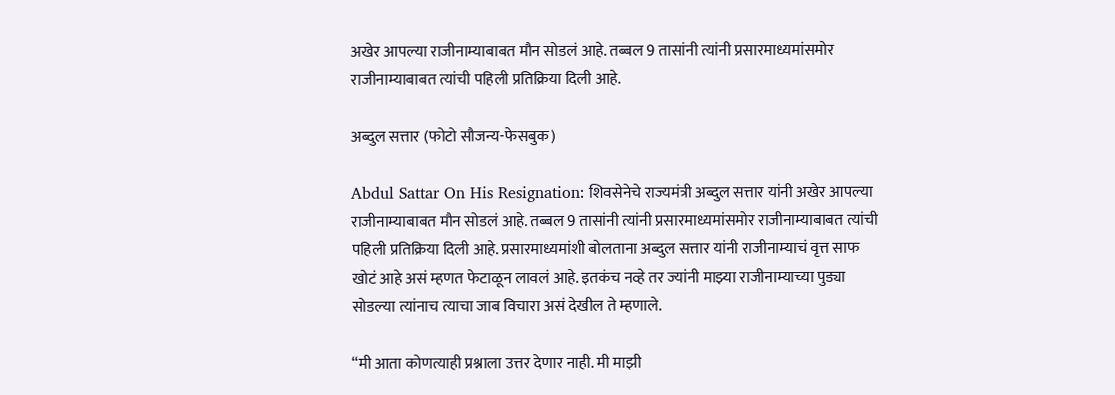अखेर आपल्या राजीनाम्याबाबत मौन सोडलं आहे. तब्बल 9 तासांनी त्यांनी प्रसारमाध्यमांसमोर राजीनाम्याबाबत त्यांची पहिली प्रतिक्रिया दिली आहे.

अब्दुल सत्तार (फोटो सौजन्य-फेसबुक)

Abdul Sattar On His Resignation: शिवसेनेचे राज्यमंत्री अब्दुल सत्तार यांनी अखेर आपल्या राजीनाम्याबाबत मौन सोडलं आहे. तब्बल 9 तासांनी त्यांनी प्रसारमाध्यमांसमोर राजीनाम्याबाबत त्यांची पहिली प्रतिक्रिया दिली आहे. प्रसारमाध्यमांशी बोलताना अब्दुल सत्तार यांनी राजीनाम्याचं वृत्त साफ खोटं आहे असं म्हणत फेटाळून लावलं आहे. इतकंच नव्हे तर ज्यांनी माझ्या राजीनाम्याच्या पुड्या सोडल्या त्यांनाच त्याचा जाब विचारा असं देखील ते म्हणाले.

“मी आता कोणत्याही प्रश्नाला उत्तर देणार नाही. मी माझी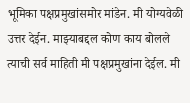भूमिका पक्षप्रमुखांसमोर मांडेन. मी योग्यवेळी उत्तर देईन. माझ्याबद्दल कोण काय बोलले त्याची सर्व माहिती मी पक्षप्रमुखांना देईल. मी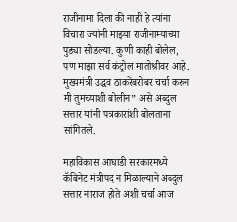राजीनामा दिला की नाही हे त्यांना विचारा ज्यांनी माझ्या राजीनाम्याच्या पुड्या सोडल्या. कुणी काही बोलेल, पण माझा सर्व कंट्रोल मातोश्रीवर आहे. मुख्यमंत्री उद्धव ठाकरेंबरोबर चर्चा करुन मी तुमच्याशी बोलीन” असे अब्दुल सत्तार यांनी पत्रकारांशी बोलताना सांगितले.

महाविकास आघाडी सरकारमध्ये कॅबिनेट मंत्रीपद न मिळाल्याने अब्दुल सत्तार नाराज होते अशी चर्चा आज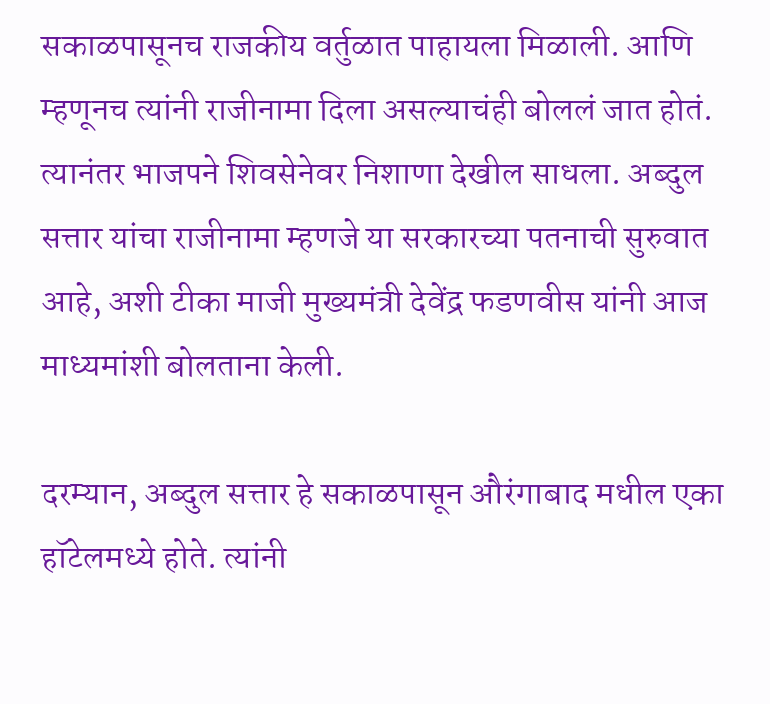सकाळपासूनच राजकीय वर्तुळात पाहायला मिळाली. आणि म्हणूनच त्यांनी राजीनामा दिला असल्याचंही बोललं जात होतं. त्यानंतर भाजपने शिवसेनेवर निशाणा देखील साधला. अब्दुल सत्तार यांचा राजीनामा म्हणजे या सरकारच्या पतनाची सुरुवात आहे, अशी टीका माजी मुख्यमंत्री देवेंद्र फडणवीस यांनी आज माध्यमांशी बोलताना केली.

दरम्यान, अब्दुल सत्तार हे सकाळपासून औरंगाबाद मधील एका हॉटेलमध्ये होते. त्यांनी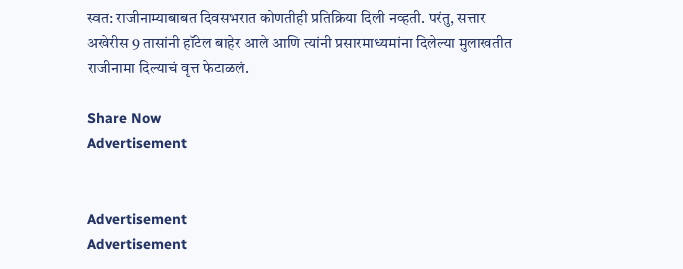स्वत: राजीनाम्याबाबत दिवसभरात कोणतीही प्रतिक्रिया दिली नव्हती. परंतु, सत्तार अखेरीस 9 तासांनी हॉटेल बाहेर आले आणि त्यांनी प्रसारमाध्यमांना दिलेल्या मुलाखतीत राजीनामा दिल्याचं वृत्त फेटाळलं.

Share Now
Advertisement


Advertisement
Advertisement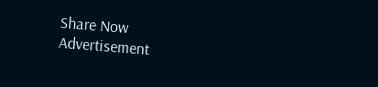Share Now
Advertisement